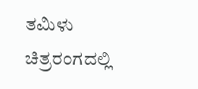ತಮಿಳು ಚಿತ್ರರಂಗದಲ್ಲಿ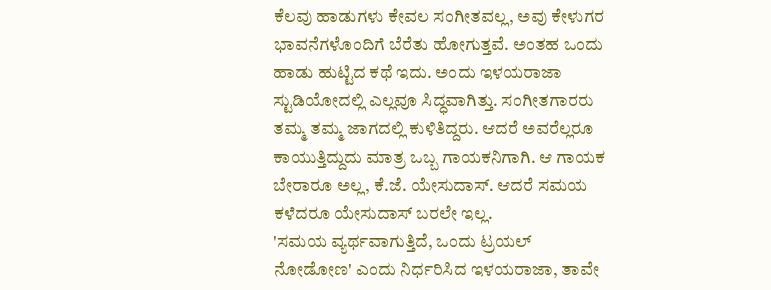ಕೆಲವು ಹಾಡುಗಳು ಕೇವಲ ಸಂಗೀತವಲ್ಲ, ಅವು ಕೇಳುಗರ ಭಾವನೆಗಳೊಂದಿಗೆ ಬೆರೆತು ಹೋಗುತ್ತವೆ. ಅಂತಹ ಒಂದು ಹಾಡು ಹುಟ್ಟಿದ ಕಥೆ ಇದು. ಅಂದು ಇಳಯರಾಜಾ ಸ್ಟುಡಿಯೋದಲ್ಲಿ ಎಲ್ಲವೂ ಸಿದ್ಧವಾಗಿತ್ತು. ಸಂಗೀತಗಾರರು ತಮ್ಮ ತಮ್ಮ ಜಾಗದಲ್ಲಿ ಕುಳಿತಿದ್ದರು. ಆದರೆ ಅವರೆಲ್ಲರೂ ಕಾಯುತ್ತಿದ್ದುದು ಮಾತ್ರ ಒಬ್ಬ ಗಾಯಕನಿಗಾಗಿ. ಆ ಗಾಯಕ ಬೇರಾರೂ ಅಲ್ಲ, ಕೆ.ಜೆ. ಯೇಸುದಾಸ್. ಆದರೆ ಸಮಯ ಕಳೆದರೂ ಯೇಸುದಾಸ್ ಬರಲೇ ಇಲ್ಲ.
'ಸಮಯ ವ್ಯರ್ಥವಾಗುತ್ತಿದೆ, ಒಂದು ಟ್ರಯಲ್ ನೋಡೋಣ' ಎಂದು ನಿರ್ಧರಿಸಿದ ಇಳಯರಾಜಾ, ತಾವೇ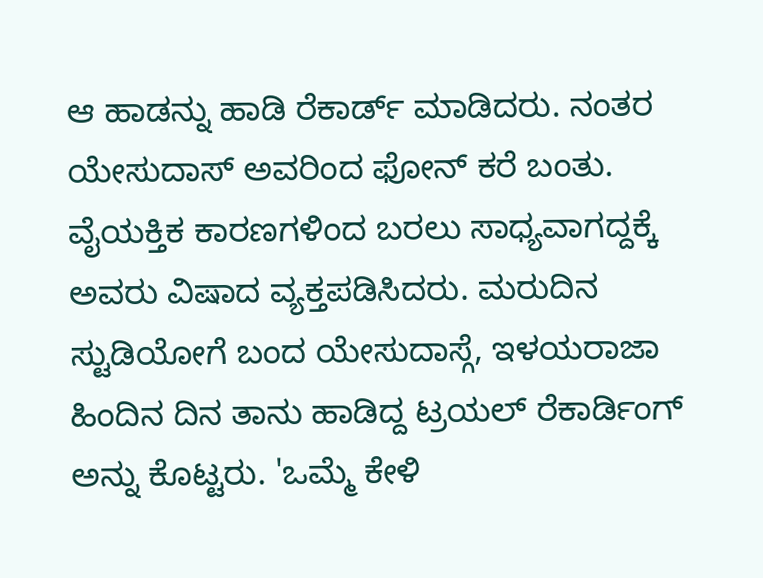ಆ ಹಾಡನ್ನು ಹಾಡಿ ರೆಕಾರ್ಡ್ ಮಾಡಿದರು. ನಂತರ ಯೇಸುದಾಸ್ ಅವರಿಂದ ಫೋನ್ ಕರೆ ಬಂತು. ವೈಯಕ್ತಿಕ ಕಾರಣಗಳಿಂದ ಬರಲು ಸಾಧ್ಯವಾಗದ್ದಕ್ಕೆ ಅವರು ವಿಷಾದ ವ್ಯಕ್ತಪಡಿಸಿದರು. ಮರುದಿನ ಸ್ಟುಡಿಯೋಗೆ ಬಂದ ಯೇಸುದಾಸ್ಗೆ, ಇಳಯರಾಜಾ ಹಿಂದಿನ ದಿನ ತಾನು ಹಾಡಿದ್ದ ಟ್ರಯಲ್ ರೆಕಾರ್ಡಿಂಗ್ ಅನ್ನು ಕೊಟ್ಟರು. 'ಒಮ್ಮೆ ಕೇಳಿ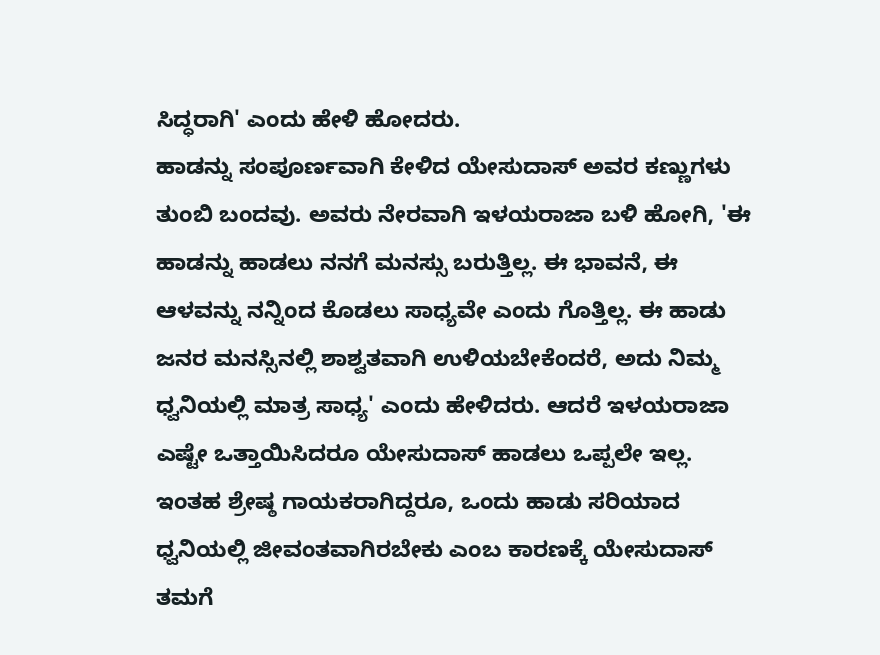ಸಿದ್ಧರಾಗಿ' ಎಂದು ಹೇಳಿ ಹೋದರು.
ಹಾಡನ್ನು ಸಂಪೂರ್ಣವಾಗಿ ಕೇಳಿದ ಯೇಸುದಾಸ್ ಅವರ ಕಣ್ಣುಗಳು ತುಂಬಿ ಬಂದವು. ಅವರು ನೇರವಾಗಿ ಇಳಯರಾಜಾ ಬಳಿ ಹೋಗಿ, 'ಈ ಹಾಡನ್ನು ಹಾಡಲು ನನಗೆ ಮನಸ್ಸು ಬರುತ್ತಿಲ್ಲ. ಈ ಭಾವನೆ, ಈ ಆಳವನ್ನು ನನ್ನಿಂದ ಕೊಡಲು ಸಾಧ್ಯವೇ ಎಂದು ಗೊತ್ತಿಲ್ಲ. ಈ ಹಾಡು ಜನರ ಮನಸ್ಸಿನಲ್ಲಿ ಶಾಶ್ವತವಾಗಿ ಉಳಿಯಬೇಕೆಂದರೆ, ಅದು ನಿಮ್ಮ ಧ್ವನಿಯಲ್ಲಿ ಮಾತ್ರ ಸಾಧ್ಯ' ಎಂದು ಹೇಳಿದರು. ಆದರೆ ಇಳಯರಾಜಾ ಎಷ್ಟೇ ಒತ್ತಾಯಿಸಿದರೂ ಯೇಸುದಾಸ್ ಹಾಡಲು ಒಪ್ಪಲೇ ಇಲ್ಲ.
ಇಂತಹ ಶ್ರೇಷ್ಠ ಗಾಯಕರಾಗಿದ್ದರೂ, ಒಂದು ಹಾಡು ಸರಿಯಾದ ಧ್ವನಿಯಲ್ಲಿ ಜೀವಂತವಾಗಿರಬೇಕು ಎಂಬ ಕಾರಣಕ್ಕೆ ಯೇಸುದಾಸ್ ತಮಗೆ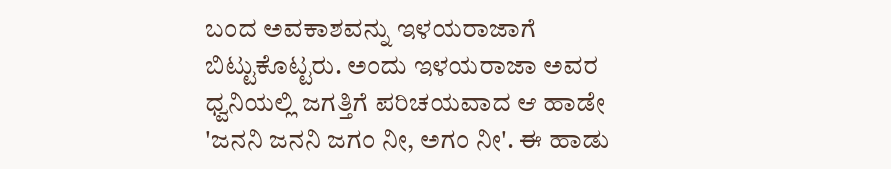ಬಂದ ಅವಕಾಶವನ್ನು ಇಳಯರಾಜಾಗೆ ಬಿಟ್ಟುಕೊಟ್ಟರು. ಅಂದು ಇಳಯರಾಜಾ ಅವರ ಧ್ವನಿಯಲ್ಲಿ ಜಗತ್ತಿಗೆ ಪರಿಚಯವಾದ ಆ ಹಾಡೇ 'ಜನನಿ ಜನನಿ ಜಗಂ ನೀ, ಅಗಂ ನೀ'. ಈ ಹಾಡು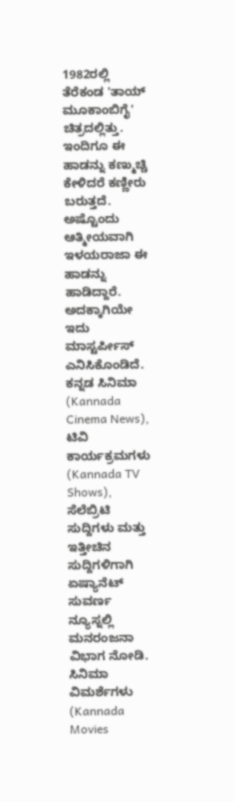1982ರಲ್ಲಿ ತೆರೆಕಂಡ 'ತಾಯ್ ಮೂಕಾಂಬಿಗೈ' ಚಿತ್ರದಲ್ಲಿತ್ತು. ಇಂದಿಗೂ ಈ ಹಾಡನ್ನು ಕಣ್ಮುಚ್ಚಿ ಕೇಳಿದರೆ ಕಣ್ಣೀರು ಬರುತ್ತದೆ. ಅಷ್ಟೊಂದು ಆತ್ಮೀಯವಾಗಿ ಇಳಯರಾಜಾ ಈ ಹಾಡನ್ನು ಹಾಡಿದ್ದಾರೆ. ಅದಕ್ಕಾಗಿಯೇ ಇದು ಮಾಸ್ಟರ್ಪೀಸ್ ಎನಿಸಿಕೊಂಡಿದೆ.
ಕನ್ನಡ ಸಿನಿಮಾ (Kannada Cinema News), ಟಿವಿ ಕಾರ್ಯಕ್ರಮಗಳು (Kannada TV Shows), ಸೆಲೆಬ್ರಿಟಿ ಸುದ್ದಿಗಳು ಮತ್ತು ಇತ್ತೀಚಿನ ಸುದ್ದಿಗಳಿಗಾಗಿ ಏಷ್ಯಾನೆಟ್ ಸುವರ್ಣ ನ್ಯೂಸ್ನಲ್ಲಿ ಮನರಂಜನಾ ವಿಭಾಗ ನೋಡಿ. ಸಿನಿಮಾ ವಿಮರ್ಶೆಗಳು (Kannada Movies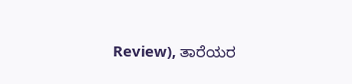Review), ತಾರೆಯರ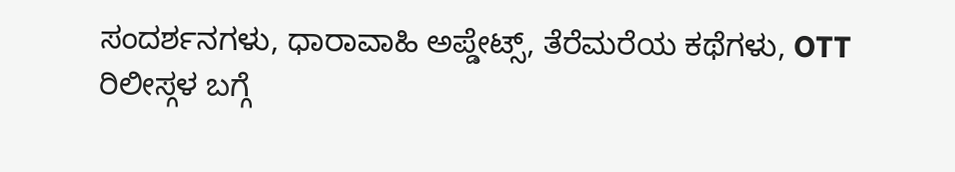ಸಂದರ್ಶನಗಳು, ಧಾರಾವಾಹಿ ಅಪ್ಡೇಟ್ಸ್, ತೆರೆಮರೆಯ ಕಥೆಗಳು, OTT ರಿಲೀಸ್ಗಳ ಬಗ್ಗೆ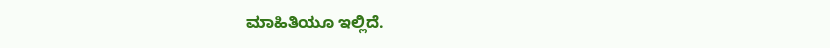ಮಾಹಿತಿಯೂ ಇಲ್ಲಿದೆ.